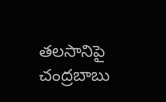తలసానిపై చంద్రబాబు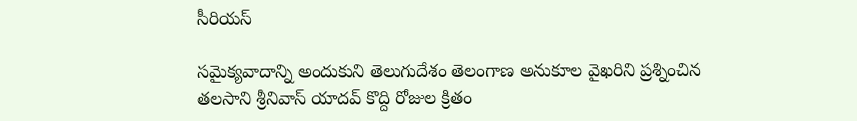సీరియస్

సమైక్యవాదాన్ని అందుకుని తెలుగుదేశం తెలంగాణ అనుకూల వైఖరిని ప్రశ్నించిన తలసాని శ్రీనివాస్ యాదవ్ కొద్ది రోజుల క్రితం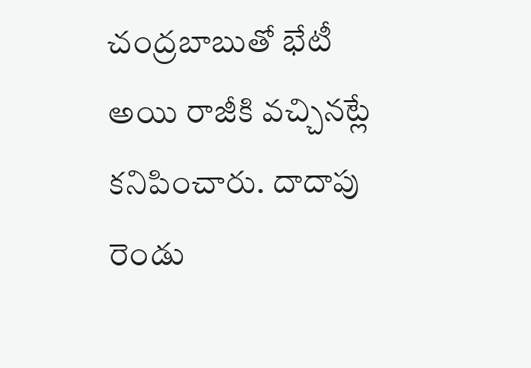చంద్రబాబుతో భేటీ అయి రాజీకి వచ్చినట్లే కనిపించారు. దాదాపు రెండు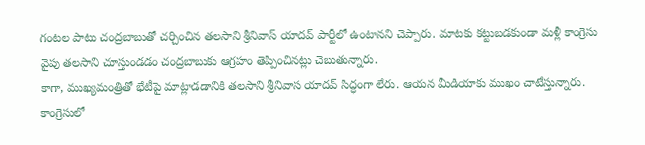గంటల పాటు చంద్రబాబుతో చర్చించిన తలసాని శ్రీనివాస్ యాదవ్ పార్టీలో ఉంటానని చెప్పారు. మాటకు కట్టుబడకుండా మళ్లీ కాంగ్రెసు వైపు తలసాని చూస్తుండడం చంద్రబాబుకు ఆగ్రహం తెప్పించినట్లు చెబుతున్నారు.
కాగా, ముఖ్యమంత్రితో భేటీపై మాట్లాడడానికి తలసాని శ్రీనివాస యాదవ్ సిద్ధంగా లేరు. ఆయన మీడియాకు ముఖం చాటేస్తున్నారు. కాంగ్రెసులో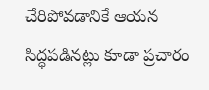చేరిపోవడానికే ఆయన సిద్ధపడినట్లు కూడా ప్రచారం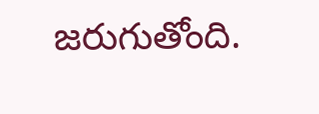జరుగుతోంది.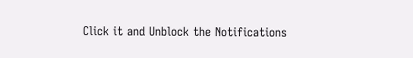Click it and Unblock the Notifications